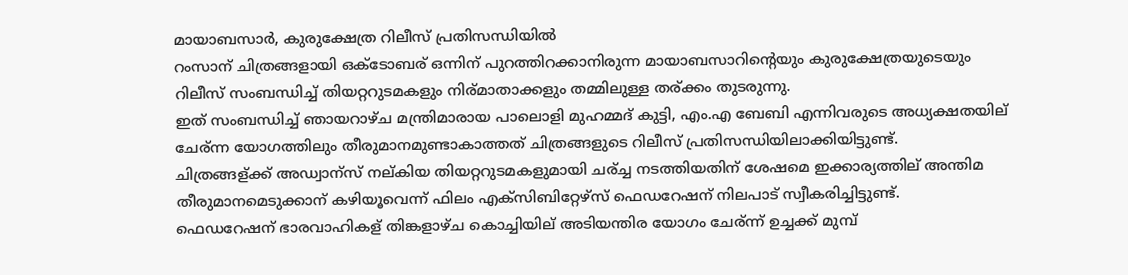മായാബസാര്‍, കുരുക്ഷേത്ര റിലീസ്‌ പ്രതിസന്ധിയില്‍
റംസാന് ചിത്രങ്ങളായി ഒക്ടോബര് ഒന്നിന് പുറത്തിറക്കാനിരുന്ന മായാബസാറിന്റെയും കുരുക്ഷേത്രയുടെയും റിലീസ് സംബന്ധിച്ച് തിയറ്ററുടമകളും നിര്മാതാക്കളും തമ്മിലുള്ള തര്ക്കം തുടരുന്നു.
ഇത് സംബന്ധിച്ച് ഞായറാഴ്ച മന്ത്രിമാരായ പാലൊളി മുഹമ്മദ് കുട്ടി, എം.എ ബേബി എന്നിവരുടെ അധ്യക്ഷതയില് ചേര്ന്ന യോഗത്തിലും തീരുമാനമുണ്ടാകാത്തത് ചിത്രങ്ങളുടെ റിലീസ് പ്രതിസന്ധിയിലാക്കിയിട്ടുണ്ട്.
ചിത്രങ്ങള്ക്ക് അഡ്വാന്സ് നല്കിയ തിയറ്ററുടമകളുമായി ചര്ച്ച നടത്തിയതിന് ശേഷമെ ഇക്കാര്യത്തില് അന്തിമ തീരുമാനമെടുക്കാന് കഴിയൂവെന്ന് ഫിലം എക്സിബിറ്റേഴ്സ് ഫെഡറേഷന് നിലപാട് സ്വീകരിച്ചിട്ടുണ്ട്.
ഫെഡറേഷന് ഭാരവാഹികള് തിങ്കളാഴ്ച കൊച്ചിയില് അടിയന്തിര യോഗം ചേര്ന്ന് ഉച്ചക്ക് മുമ്പ്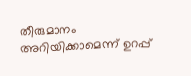തീരുമാനം അറിയിക്കാമെന്ന് ഉറപ്പ്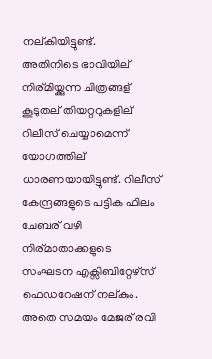നല്കിയിട്ടുണ്ട്.
അതിനിടെ ഭാവിയില് നിര്മിയ്ക്കുന്ന ചിത്രങ്ങള് കൂടുതല് തിയറ്ററുകളില് റിലീസ് ചെയ്യാമെന്ന് യോഗത്തില് ധാരണയായിട്ടുണ്ട്. റിലീസ് കേന്ദ്രങ്ങളുടെ പട്ടിക ഫിലം ചേബര് വഴി നിര്മാതാക്കളുടെ സംഘടന എക്സിബിറ്റേഴ്സ് ഫെഡറേഷന് നല്കും.
അതെ സമയം മേജര് രവി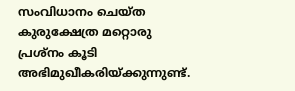സംവിധാനം ചെയ്ത കുരുക്ഷേത്ര മറ്റൊരു പ്രശ്നം കൂടി അഭിമുഖീകരിയ്ക്കുന്നുണ്ട്.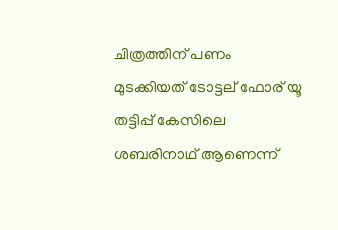ചിത്രത്തിന് പണം മുടക്കിയത് ടോട്ടല് ഫോര് യൂ തട്ടിപ്പ് കേസിലെ ശബരിനാഥ് ആണെന്ന്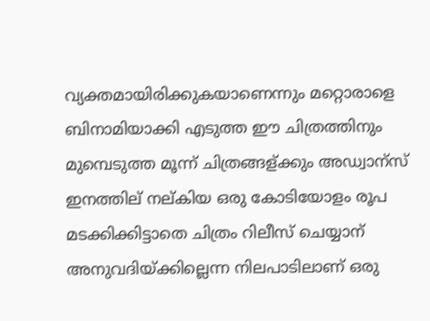വ്യക്തമായിരിക്കുകയാണെന്നും മറ്റൊരാളെ ബിനാമിയാക്കി എടുത്ത ഈ ചിത്രത്തിനും മുമ്പെടുത്ത മൂന്ന് ചിത്രങ്ങള്ക്കും അഡ്വാന്സ് ഇനത്തില് നല്കിയ ഒരു കോടിയോളം രൂപ മടക്കിക്കിട്ടാതെ ചിത്രം റിലീസ് ചെയ്യാന് അനുവദിയ്ക്കില്ലെന്ന നിലപാടിലാണ് ഒരു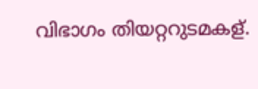വിഭാഗം തിയറ്ററുടമകള്.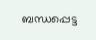ബന്ധപ്പെട്ട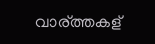വാര്ത്തകള്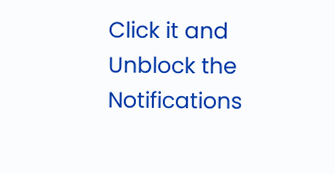Click it and Unblock the Notifications